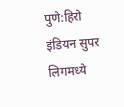पुणे:हिरो इंडियन सुपर लिगमध्ये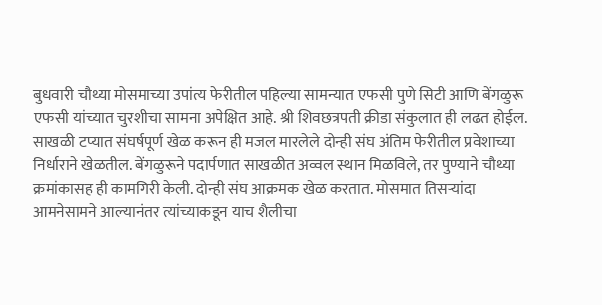बुधवारी चौथ्या मोसमाच्या उपांत्य फेरीतील पहिल्या सामन्यात एफसी पुणे सिटी आणि बेंगळुरू एफसी यांच्यात चुरशीचा सामना अपेक्षित आहे. श्री शिवछत्रपती क्रीडा संकुलात ही लढत होईल. साखळी टप्यात संघर्षपूर्ण खेळ करून ही मजल मारलेले दोन्ही संघ अंतिम फेरीतील प्रवेशाच्या निर्धाराने खेळतील. बेंगळुरूने पदार्पणात साखळीत अव्वल स्थान मिळविले, तर पुण्याने चौथ्या क्रमांकासह ही कामगिरी केली. दोन्ही संघ आक्रमक खेळ करतात. मोसमात तिसऱ्यांदा आमनेसामने आल्यानंतर त्यांच्याकडून याच शैलीचा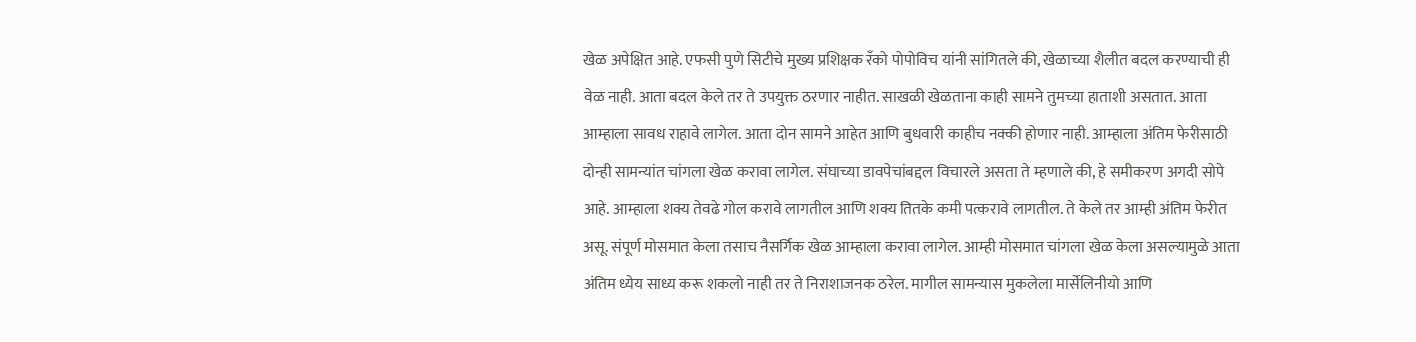खेळ अपेक्षित आहे. एफसी पुणे सिटीचे मुख्य प्रशिक्षक रँको पोपोविच यांनी सांगितले की, खेळाच्या शैलीत बदल करण्याची ही वेळ नाही. आता बदल केले तर ते उपयुक्त ठरणार नाहीत. साखळी खेळताना काही सामने तुमच्या हाताशी असतात. आता आम्हाला सावध राहावे लागेल. आता दोन सामने आहेत आणि बुधवारी काहीच नक्की होणार नाही. आम्हाला अंतिम फेरीसाठी दोन्ही सामन्यांत चांगला खेळ करावा लागेल. संघाच्या डावपेचांबद्दल विचारले असता ते म्हणाले की, हे समीकरण अगदी सोपे आहे. आम्हाला शक्य तेवढे गोल करावे लागतील आणि शक्य तितके कमी पत्करावे लागतील. ते केले तर आम्ही अंतिम फेरीत असू. संपूर्ण मोसमात केला तसाच नैसर्गिक खेळ आम्हाला करावा लागेल. आम्ही मोसमात चांगला खेळ केला असल्यामुळे आता अंतिम ध्येय साध्य करू शकलो नाही तर ते निराशाजनक ठरेल. मागील सामन्यास मुकलेला मार्सेलिनीयो आणि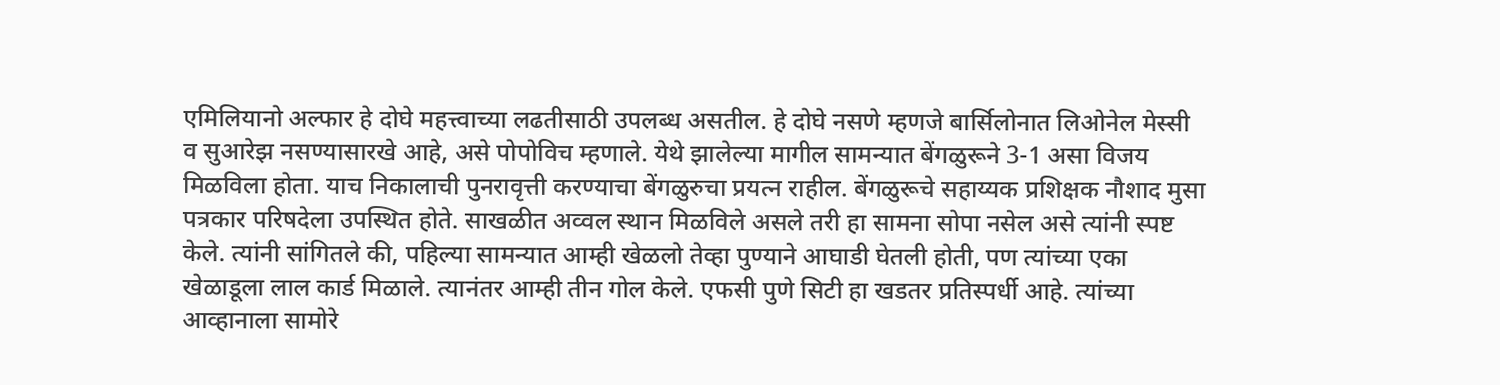एमिलियानो अल्फार हे दोघे महत्त्वाच्या लढतीसाठी उपलब्ध असतील. हे दोघे नसणे म्हणजे बार्सिलोनात लिओनेल मेस्सी व सुआरेझ नसण्यासारखे आहे, असे पोपोविच म्हणाले. येथे झालेल्या मागील सामन्यात बेंगळुरूने 3-1 असा विजय मिळविला होता. याच निकालाची पुनरावृत्ती करण्याचा बेंगळुरुचा प्रयत्न राहील. बेंगळुरूचे सहाय्यक प्रशिक्षक नौशाद मुसा पत्रकार परिषदेला उपस्थित होते. साखळीत अव्वल स्थान मिळविले असले तरी हा सामना सोपा नसेल असे त्यांनी स्पष्ट केले. त्यांनी सांगितले की, पहिल्या सामन्यात आम्ही खेळलो तेव्हा पुण्याने आघाडी घेतली होती, पण त्यांच्या एका खेळाडूला लाल कार्ड मिळाले. त्यानंतर आम्ही तीन गोल केले. एफसी पुणे सिटी हा खडतर प्रतिस्पर्धी आहे. त्यांच्या आव्हानाला सामोरे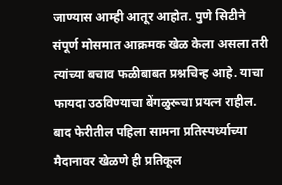जाण्यास आम्ही आतूर आहोत. पुणे सिटीने संपूर्ण मोसमात आक्रमक खेळ केला असला तरी त्यांच्या बचाव फळीबाबत प्रश्नचिन्ह आहे. याचा फायदा उठविण्याचा बेंगळुरूचा प्रयत्न राहील. बाद फेरीतील पहिला सामना प्रतिस्पर्ध्याच्या मैदानावर खेळणे ही प्रतिकूल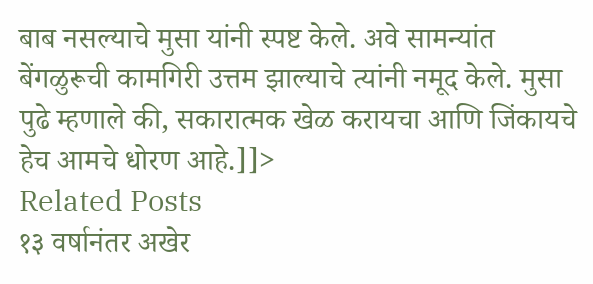बाब नसल्याचे मुसा यांनी स्पष्ट केले. अवे सामन्यांत बेंगळुरूची कामगिरी उत्तम झाल्याचे त्यांनी नमूद केले. मुसा पुढे म्हणाले की, सकारात्मक खेळ करायचा आणि जिंकायचे हेच आमचे धोरण आहे.]]>
Related Posts
१३ वर्षानंतर अखेर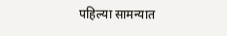पहिल्या सामन्यात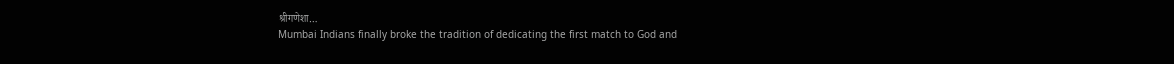श्रीगणेशा…
Mumbai Indians finally broke the tradition of dedicating the first match to God and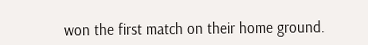won the first match on their home ground.